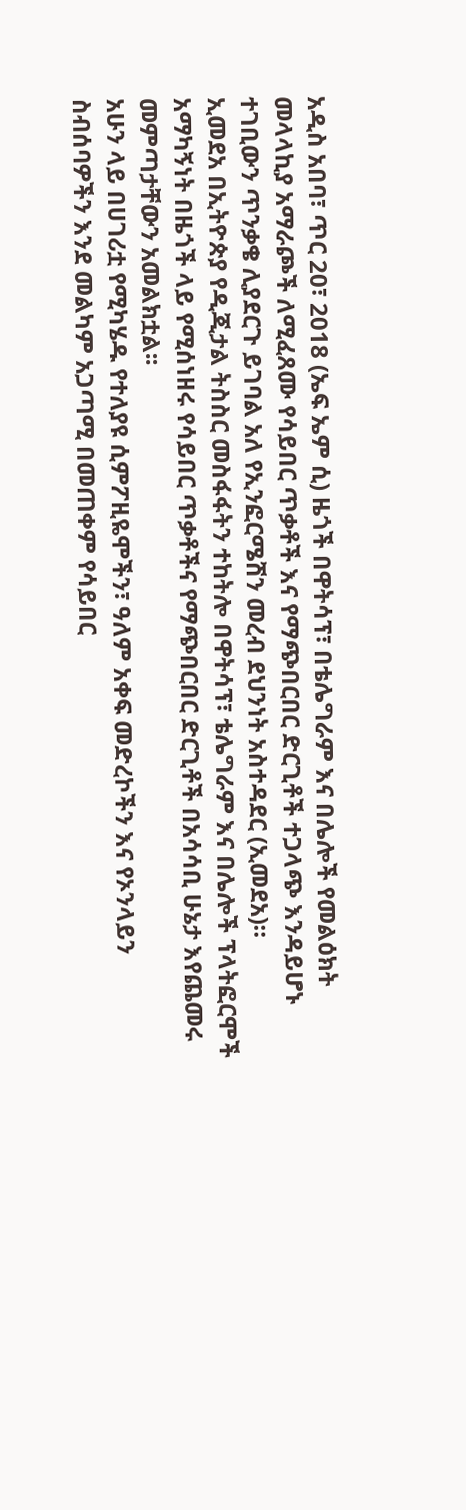አዲስ አበባ፣ ጥር 20፣ 2018 (ኤፍ ኤም ሲ) ዜጎች በዋትሳፕ፣ በቴሌግራም እና በሌሎች የመልዕክት መላላኪያ አማራጮች ለሚፈጸሙ የሳይበር ጥቃቶች እና የማጭበርበር ድርጊቶች ተጋላጭ እንዳይሆኑ ተገቢውን ጥንቃቄ ሊያደርጉ ይገባል አለ የኢንፎርሜሽን መረብ ደህንነት አስተዳደር (ኢመደአ)።
ኢመደአ በኢትዮጵያ የዲጂታል ትስስር መስፋፋትን ተከትሎ በዋትሳፕ፣ ቴሌግራም እና በሌሎች ፕላትፎርሞች አማካኝነት በዜጎች ላይ የሚሰነዘሩ የሳይበር ጥቃቶችና የማጭበርበር ድርጊቶች በአሳሳቢ ሁኔታ እየጨመሩ መምጣታቸውን አመልክቷል፡፡
አሁን ላይ በሀገሪቷ የሚካሄዱ የተለያዩ ሲምፖዚዬሞችን፣ ዓለም አቀፍ መድረኮችን እና የኦንላይን ስብሰባዎችን እንደ መልካም አጋጣሚ በመጠቀም የሳይበር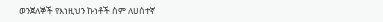ወንጀለኞች የእነዚህን ኩነቶች ስም ለሀሰተኛ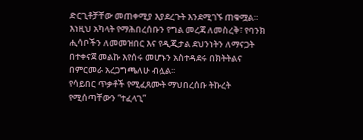ድርጊቶቻቸው መጠቀሚያ እያደረጉት እንደሚገኙ ጠቁሟል።
እነዚህ አካላት የማሕበረሰቡን የግል መረጃ ለመስረቅ፣ የባንክ ሒሳቦችን ለመመዝበር እና የዲጂታል ደህንነትን ለማናጋት በተቀናጀ መልኩ እየሰሩ መሆኑን አስተዳደሩ በክትትልና በምርመራ አረጋግጫለሁ ብሏል፡፡
የሳይበር ጥቃቶች የሚፈጸሙት ማህበረሰቡ ትኩረት የሚሰጣቸውን “ተፈላጊ”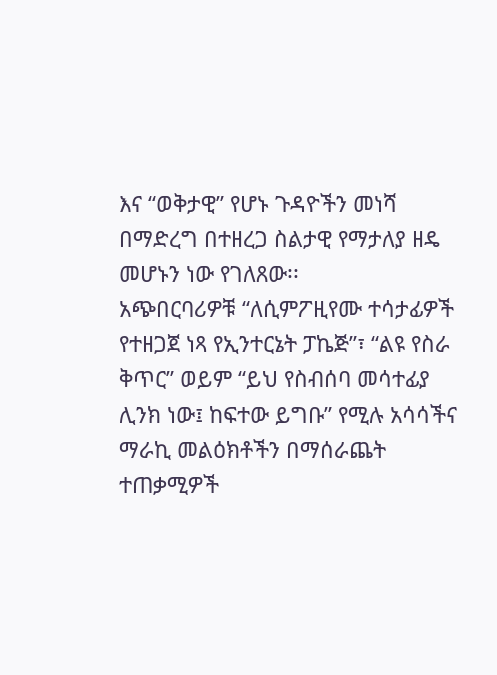እና “ወቅታዊ” የሆኑ ጉዳዮችን መነሻ በማድረግ በተዘረጋ ስልታዊ የማታለያ ዘዴ መሆኑን ነው የገለጸው፡፡
አጭበርባሪዎቹ “ለሲምፖዚየሙ ተሳታፊዎች የተዘጋጀ ነጻ የኢንተርኔት ፓኬጅ”፣ “ልዩ የስራ ቅጥር” ወይም “ይህ የስብሰባ መሳተፊያ ሊንክ ነው፤ ከፍተው ይግቡ” የሚሉ አሳሳችና ማራኪ መልዕክቶችን በማሰራጨት ተጠቃሚዎች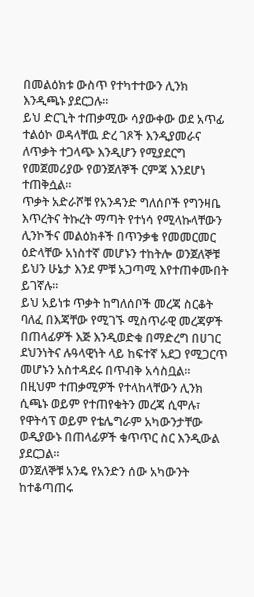በመልዕክቱ ውስጥ የተካተተውን ሊንክ እንዲጫኑ ያደርጋሉ፡፡
ይህ ድርጊት ተጠቃሚው ሳያውቀው ወደ አጥፊ ተልዕኮ ወዳላቸዉ ድረ ገጾች እንዲያመራና ለጥቃት ተጋላጭ እንዲሆን የሚያደርግ የመጀመሪያው የወንጀለኞች ርምጃ እንደሆነ ተጠቅሷል።
ጥቃት አድራሾቹ የአንዳንድ ግለሰቦች የግንዛቤ እጥረትና ትኩረት ማጣት የተነሳ የሚላኩላቸውን ሊንኮችና መልዕክቶች በጥንቃቄ የመመርመር ዕድላቸው አነስተኛ መሆኑን ተከትሎ ወንጀለኞቹ ይህን ሁኔታ እንደ ምቹ አጋጣሚ እየተጠቀሙበት ይገኛሉ።
ይህ አይነቱ ጥቃት ከግለሰቦች መረጃ ስርቆት ባለፈ በእጃቸው የሚገኙ ሚስጥራዊ መረጃዎች በጠላፊዎች እጅ እንዲወድቁ በማድረግ በሀገር ደህንነትና ሉዓላዊነት ላይ ከፍተኛ አደጋ የሚጋርጥ መሆኑን አስተዳደሩ በጥብቅ አሳስቧል።
በዚህም ተጠቃሚዎች የተላከላቸውን ሊንክ ሲጫኑ ወይም የተጠየቁትን መረጃ ሲሞሉ፣ የዋትሳፕ ወይም የቴሌግራም አካውንታቸው ወዲያውኑ በጠላፊዎች ቁጥጥር ስር እንዲውል ያደርጋል፡፡
ወንጀለኞቹ አንዴ የአንድን ሰው አካውንት ከተቆጣጠሩ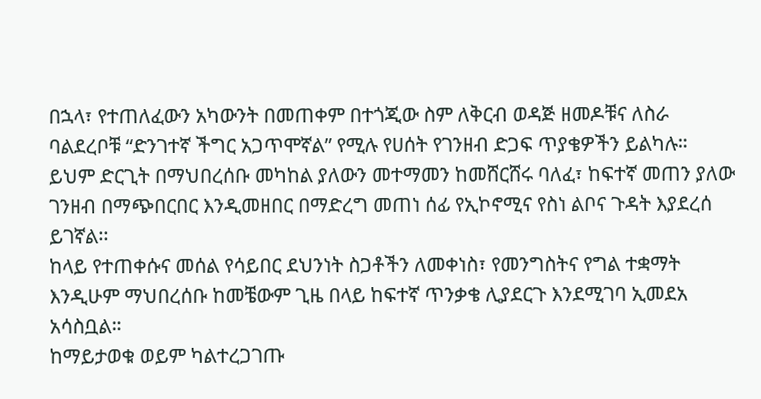በኋላ፣ የተጠለፈውን አካውንት በመጠቀም በተጎጂው ስም ለቅርብ ወዳጅ ዘመዶቹና ለስራ ባልደረቦቹ “ድንገተኛ ችግር አጋጥሞኛል” የሚሉ የሀሰት የገንዘብ ድጋፍ ጥያቄዎችን ይልካሉ።
ይህም ድርጊት በማህበረሰቡ መካከል ያለውን መተማመን ከመሸርሸሩ ባለፈ፣ ከፍተኛ መጠን ያለው ገንዘብ በማጭበርበር እንዲመዘበር በማድረግ መጠነ ሰፊ የኢኮኖሚና የስነ ልቦና ጉዳት እያደረሰ ይገኛል፡፡
ከላይ የተጠቀሱና መሰል የሳይበር ደህንነት ስጋቶችን ለመቀነስ፣ የመንግስትና የግል ተቋማት እንዲሁም ማህበረሰቡ ከመቼውም ጊዜ በላይ ከፍተኛ ጥንቃቄ ሊያደርጉ እንደሚገባ ኢመደአ አሳስቧል።
ከማይታወቁ ወይም ካልተረጋገጡ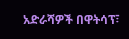አድራሻዎች በዋትሳፕ፣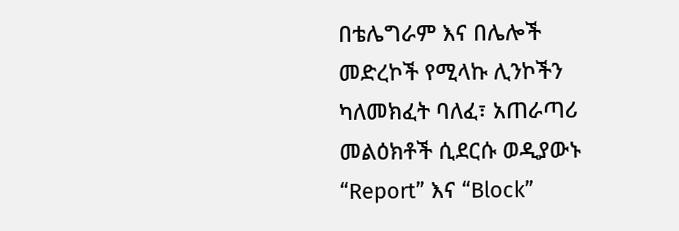በቴሌግራም እና በሌሎች መድረኮች የሚላኩ ሊንኮችን ካለመክፈት ባለፈ፣ አጠራጣሪ መልዕክቶች ሲደርሱ ወዲያውኑ “Report” እና “Block”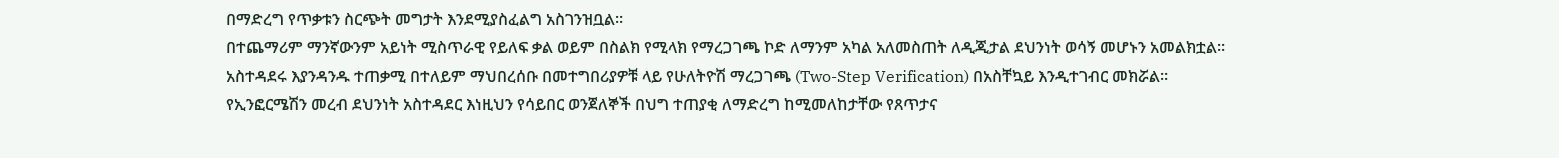በማድረግ የጥቃቱን ስርጭት መግታት እንደሚያስፈልግ አስገንዝቧል።
በተጨማሪም ማንኛውንም አይነት ሚስጥራዊ የይለፍ ቃል ወይም በስልክ የሚላክ የማረጋገጫ ኮድ ለማንም አካል አለመስጠት ለዲጂታል ደህንነት ወሳኝ መሆኑን አመልክቷል።
አስተዳደሩ እያንዳንዱ ተጠቃሚ በተለይም ማህበረሰቡ በመተግበሪያዎቹ ላይ የሁለትዮሽ ማረጋገጫ (Two-Step Verification) በአስቸኳይ እንዲተገብር መክሯል።
የኢንፎርሜሽን መረብ ደህንነት አስተዳደር እነዚህን የሳይበር ወንጀለኞች በህግ ተጠያቂ ለማድረግ ከሚመለከታቸው የጸጥታና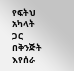የፍትህ አካላት ጋር በቅንጅት እየሰራ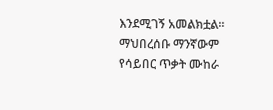እንደሚገኝ አመልክቷል፡፡
ማህበረሰቡ ማንኛውም የሳይበር ጥቃት ሙከራ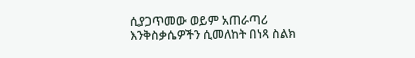ሲያጋጥመው ወይም አጠራጣሪ እንቅስቃሴዎችን ሲመለከት በነጻ ስልክ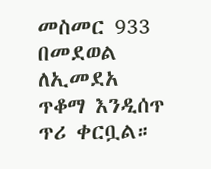መስመር 933 በመደወል ለኢመደአ ጥቆማ እንዲሰጥ ጥሪ ቀርቧል።